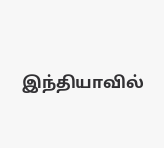இந்தியாவில்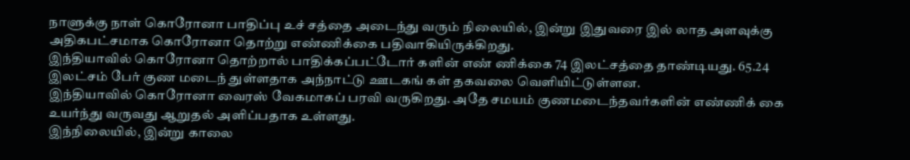நாளுக்கு நாள் கொரோனா பாதிப்பு உச் சத்தை அடைந்து வரும் நிலையில், இன்று இதுவரை இல் லாத அளவுக்கு அதிகபட்சமாக கொரோனா தொற்று எண்ணிக்கை பதிவாகியிருக்கிறது.
இந்தியாவில் கொரோனா தொற்றால் பாதிக்கப்பட்டோர் களின் எண் ணிக்கை 74 இலட்சத்தை தாண்டியது. 65.24 இலட்சம் பேர் குண மடைந் துள்ளதாக அந்நாட்டு ஊடகங் கள் தகவலை வெளியிட்டுள்ளன.
இந்தியாவில் கொரோனா வைரஸ் வேகமாகப் பரவி வருகிறது. அதே சமயம் குணமடைந்தவர்களின் எண்ணிக் கை உயர்ந்து வருவது ஆறுதல் அளிப்பதாக உள்ளது.
இந்நிலையில், இன்று காலை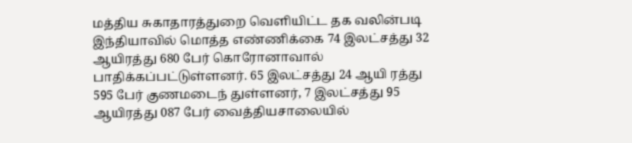மத்திய சுகாதாரத்துறை வெளியிட்ட தக வலின்படி இந்தியாவில் மொத்த எண்ணிக்கை 74 இலட்சத்து 32 ஆயிரத்து 680 பேர் கொரோனாவால் பாதிக்கப்பட்டுள்ளனர். 65 இலட்சத்து 24 ஆயி ரத்து 595 பேர் குணமடைந் துள்ளனர், 7 இலட்சத்து 95 ஆயிரத்து 087 பேர் வைத்தியசாலையில்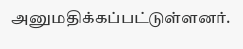அனுமதிக்கப்பட்டுள்ளனர்.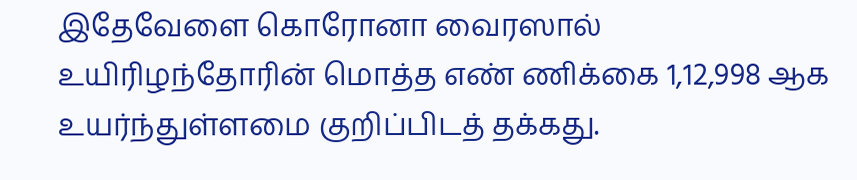இதேவேளை கொரோனா வைரஸால் உயிரிழந்தோரின் மொத்த எண் ணிக்கை 1,12,998 ஆக உயர்ந்துள்ளமை குறிப்பிடத் தக்கது.